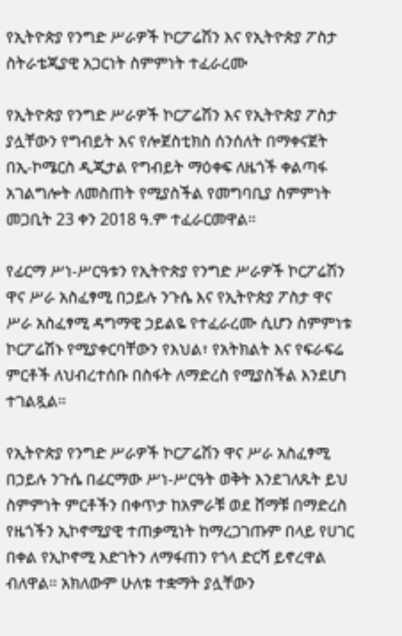የኢትዮጵያ የንግድ ሥራዎች ኮርፖሬሽን እና የኢትዮጵያ ፖስታ ስትራቴጂያዊ አጋርነት ስምምነት ተፈራረሙ

የኢትዮጵያ የንግድ ሥራዎች ኮርፖሬሽን እና የኢትዮጵያ ፖስታ ያሏቸውን የግብይት እና የሎጀስቲክስ ሰንሰለት በማቀናጀት በኢ-ኮሜርስ ዲጂታል የግብይት ማዕቀፍ ለዜጎች ቀልጣፋ አገልግሎት ለመስጠት የሚያስችል የመግባቢያ ስምምነት መጋቢት 23 ቀን 2018 ዓ.ም ተፈራርመዋል።

የፊርማ ሥነ-ሥርዓቱን የኢትዮጵያ የንግድ ሥራዎች ኮርፖሬሽን ዋና ሥራ አስፈፃሚ በኃይሉ ንጉሴ እና የኢትዮጵያ ፖስታ ዋና ሥራ አስፈፃሚ ዳግማዊ ኃይልዬ የተፈራረሙ ሲሆን ስምምነቱ ኮርፖሬሽኑ የሚያቀርባቸውን የእህል፣ የአትክልት እና የፍራፍሬ ምርቶች ለህብረተሰቡ በስፋት ለማድረስ የሚያስችል እንደሆነ ተገልጿል።

የኢትዮጵያ የንግድ ሥራዎች ኮርፖሬሽን ዋና ሥራ አስፈፃሚ በኃይሉ ንጉሴ በፊርማው ሥነ-ሥርዓት ወቅት እንደገለጹት ይህ ስምምነት ምርቶችን በቀጥታ ከአምራቹ ወደ ሸማቹ በማድረስ የዜጎችን ኢኮኖሚያዊ ተጠቃሚነት ከማረጋገጡም በላይ የሀገር በቀል የኢኮኖሚ እድገትን ለማፋጠን የጎላ ድርሻ ይኖረዋል ብለዋል። አክለውም ሁለቱ ተቋማት ያሏቸውን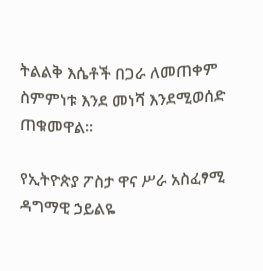ትልልቅ እሴቶች በጋራ ለመጠቀም ስምምነቱ እንደ መነሻ እንደሚወሰድ ጠቁመዋል፡፡

የኢትዮጵያ ፖስታ ዋና ሥራ አስፈፃሚ ዳግማዊ ኃይልዬ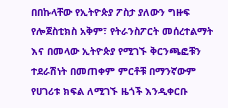በበኩላቸው የኢትዮጵያ ፖስታ ያለውን ግዙፍ የሎጀስቲክስ አቅም፣ የትራንስፖርት መሰረተልማት እና በመላው ኢትዮጵያ የሚገኙ ቅርንጫፎቹን ተደራሽነት በመጠቀም ምርቶቹ በማንኛውም የሀገሪቱ ክፍል ለሚገኙ ዜጎች እንዲቀርቡ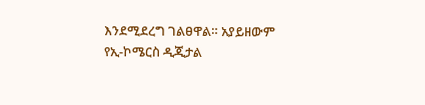እንደሚደረግ ገልፀዋል። አያይዘውም የኢ-ኮሜርስ ዲጂታል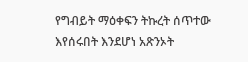የግብይት ማዕቀፍን ትኩረት ሰጥተው እየሰሩበት እንደሆነ አጽንኦት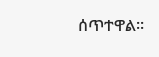ሰጥተዋል፡፡